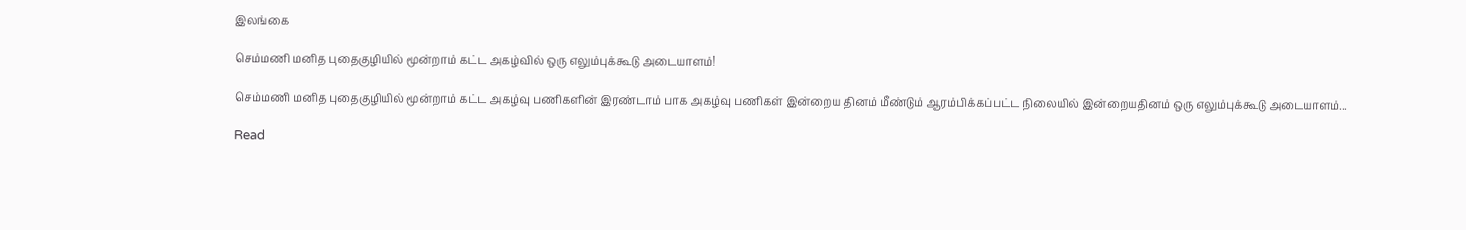இலங்கை

செம்மணி மனித புதைகுழியில் மூன்றாம் கட்ட அகழ்வில் ஒரு எலும்புக்கூடு அடையாளம்!

செம்மணி மனித புதைகுழியில் மூன்றாம் கட்ட அகழ்வு பணிகளின் இரண்டாம் பாக அகழ்வு பணிகள் இன்றைய தினம் மீண்டும் ஆரம்பிக்கப்பட்ட நிலையில் இன்றையதினம் ஒரு எலும்புக்கூடு அடையாளம்...

Read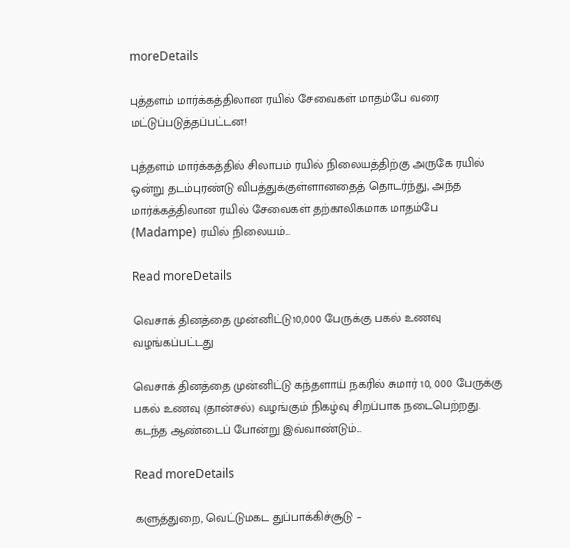moreDetails

புத்தளம் மார்க்கத்திலான ரயில் சேவைகள் மாதம்பே வரை மட்டுப்படுத்தப்பட்டன!

புத்தளம் மார்க்கத்தில் சிலாபம் ரயில் நிலையத்திற்கு அருகே ரயில் ஒன்று தடம்புரண்டு விபத்துக்குள்ளானதைத் தொடர்ந்து, அந்த மார்க்கத்திலான ரயில் சேவைகள் தற்காலிகமாக மாதம்பே (Madampe) ரயில் நிலையம்...

Read moreDetails

வெசாக் தினத்தை முன்னிட்டு10,000 பேருக்கு பகல் உணவு வழங்கப்பட்டது

வெசாக் தினத்தை முன்னிட்டு கந்தளாய் நகரில் சுமார் 10, 000 பேருக்கு பகல் உணவு (தான்சல்) வழங்கும் நிகழ்வு சிறப்பாக நடைபெற்றது. கடந்த ஆண்டைப் போன்று இவ்வாண்டும்...

Read moreDetails

களுத்துறை, வெட்டுமகட துப்பாக்கிச்சூடு –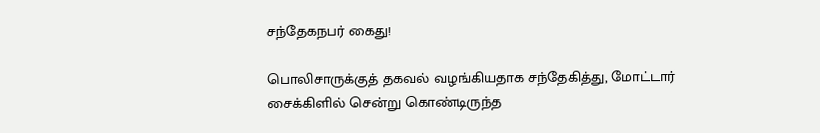சந்தேகநபர் கைது!

பொலிசாருக்குத் தகவல் வழங்கியதாக சந்தேகித்து, மோட்டார் சைக்கிளில் சென்று கொண்டிருந்த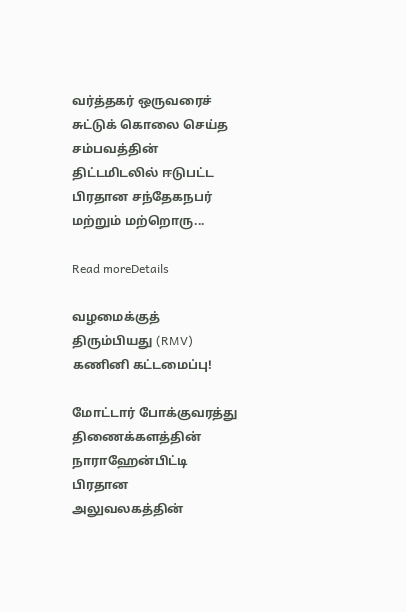வர்த்தகர் ஒருவரைச் சுட்டுக் கொலை செய்த சம்பவத்தின் திட்டமிடலில் ஈடுபட்ட பிரதான சந்தேகநபர் மற்றும் மற்றொரு...

Read moreDetails

வழமைக்குத் திரும்பியது (RMV) கணினி கட்டமைப்பு!

மோட்டார் போக்குவரத்து திணைக்களத்தின் நாராஹேன்பிட்டி பிரதான அலுவலகத்தின்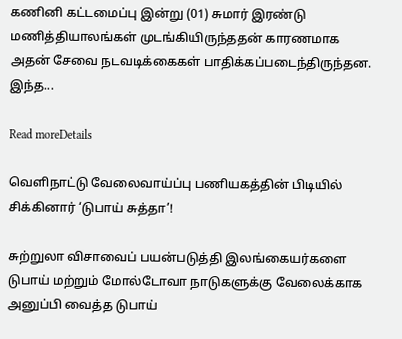கணினி கட்டமைப்பு இன்று (01) சுமார் இரண்டு மணித்தியாலங்கள் முடங்கியிருந்ததன் காரணமாக அதன் சேவை நடவடிக்கைகள் பாதிக்கப்படைந்திருந்தன. இந்த...

Read moreDetails

வெளிநாட்டு வேலைவாய்ப்பு பணியகத்தின் பிடியில் சிக்கினார் ‘டுபாய் சுத்தா’!

சுற்றுலா விசாவைப் பயன்படுத்தி இலங்கையர்களை டுபாய் மற்றும் மோல்டோவா நாடுகளுக்கு வேலைக்காக அனுப்பி வைத்த டுபாய்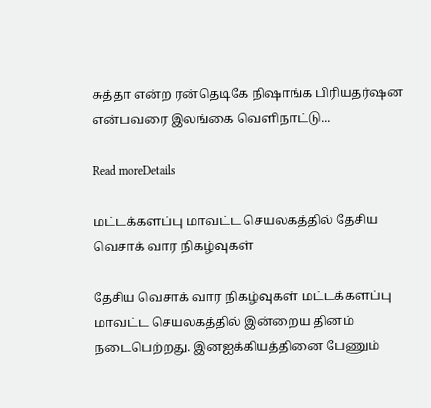சுத்தா என்ற ரன்தெடிகே நிஷாங்க பிரியதர்ஷன என்பவரை இலங்கை வெளிநாட்டு...

Read moreDetails

மட்டக்களப்பு மாவட்ட செயலகத்தில் தேசிய வெசாக் வார நிகழ்வுகள்

தேசிய வெசாக் வார நிகழ்வுகள் மட்டக்களப்பு மாவட்ட செயலகத்தில் இன்றைய தினம் நடைபெற்றது. இனஐக்கியத்தினை பேணும்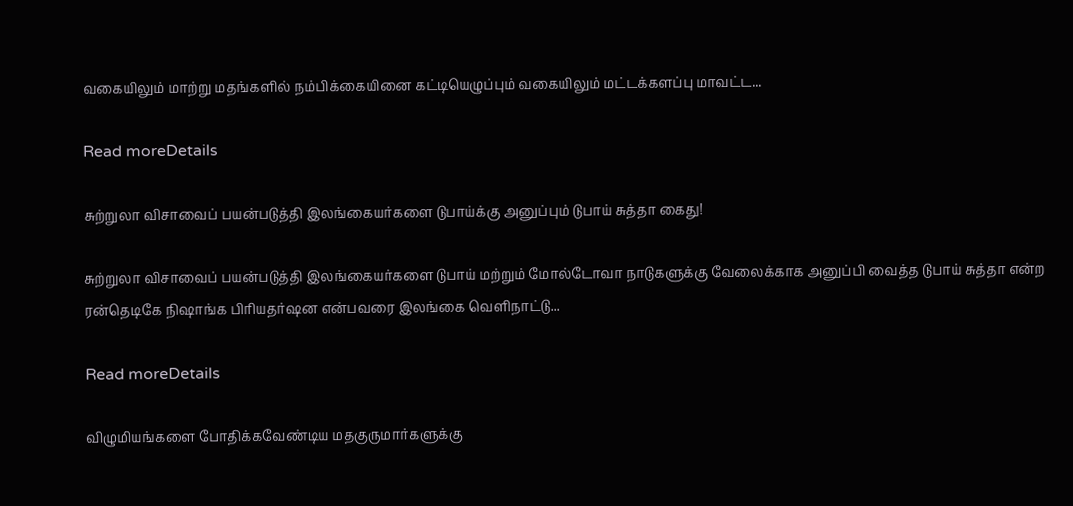வகையிலும் மாற்று மதங்களில் நம்பிக்கையினை கட்டியெழுப்பும் வகையிலும் மட்டக்களப்பு மாவட்ட...

Read moreDetails

சுற்றுலா விசாவைப் பயன்படுத்தி இலங்கையர்களை டுபாய்க்கு அனுப்பும் டுபாய் சுத்தா கைது!

சுற்றுலா விசாவைப் பயன்படுத்தி இலங்கையர்களை டுபாய் மற்றும் மோல்டோவா நாடுகளுக்கு வேலைக்காக அனுப்பி வைத்த டுபாய் சுத்தா என்ற ரன்தெடிகே நிஷாங்க பிரியதர்ஷன என்பவரை இலங்கை வெளிநாட்டு...

Read moreDetails

விழுமியங்களை போதிக்கவேண்டிய மதகுருமார்களுக்கு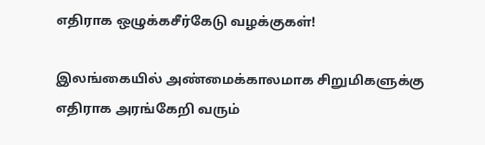எதிராக ஒழுக்கசீர்கேடு வழக்குகள்!

இலங்கையில் அண்மைக்காலமாக சிறுமிகளுக்கு எதிராக அரங்கேறி வரும்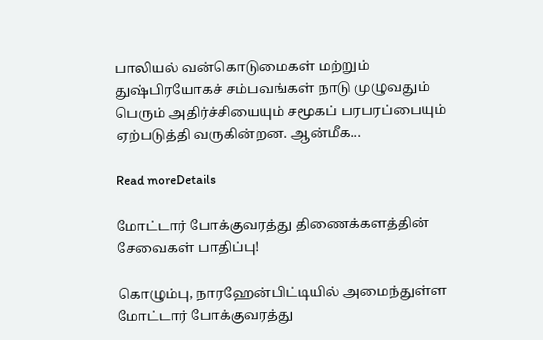பாலியல் வன்கொடுமைகள் மற்றும் துஷ்பிரயோகச் சம்பவங்கள் நாடு முழுவதும் பெரும் அதிர்ச்சியையும் சமூகப் பரபரப்பையும் ஏற்படுத்தி வருகின்றன. ஆன்மீக...

Read moreDetails

மோட்டார் போக்குவரத்து திணைக்களத்தின் சேவைகள் பாதிப்பு!

கொழும்பு, நாரஹேன்பிட்டியில் அமைந்துள்ள மோட்டார் போக்குவரத்து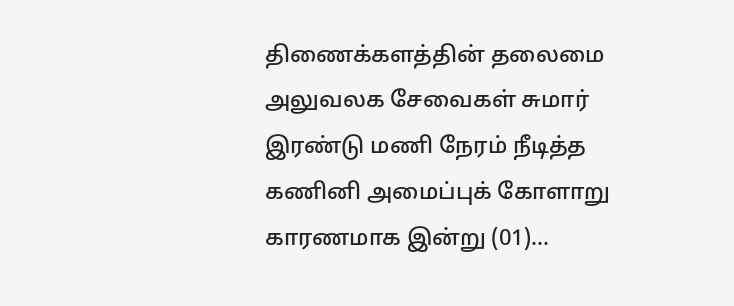திணைக்களத்தின் தலைமை அலுவலக சேவைகள் சுமார் இரண்டு மணி நேரம் நீடித்த கணினி அமைப்புக் கோளாறு காரணமாக இன்று (01)...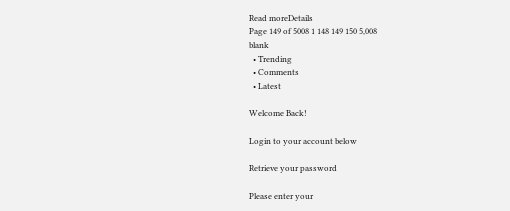Read moreDetails
Page 149 of 5008 1 148 149 150 5,008
blank
  • Trending
  • Comments
  • Latest

Welcome Back!

Login to your account below

Retrieve your password

Please enter your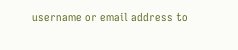username or email address to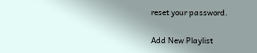reset your password.

Add New Playlist